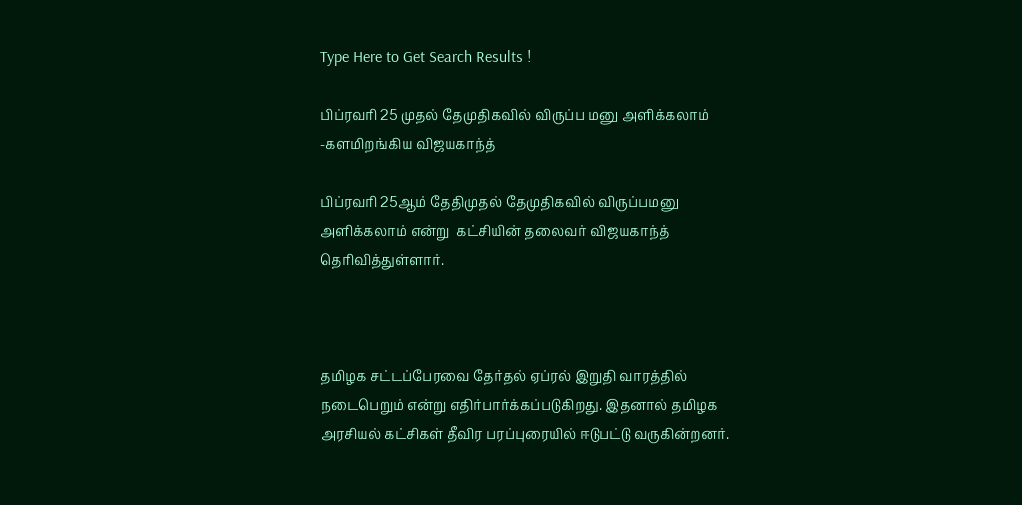Type Here to Get Search Results !

பிப்ரவரி 25 முதல் தேமுதிகவில் விருப்ப மனு அளிக்கலாம் -களமிறங்கிய விஜயகாந்த்

பிப்ரவரி 25ஆம் தேதிமுதல் தேமுதிகவில் விருப்பமனு அளிக்கலாம் என்று  கட்சியின் தலைவர் விஜயகாந்த் தெரிவித்துள்ளார்.



தமிழக சட்டப்பேரவை தேர்தல் ஏப்ரல் இறுதி வாரத்தில் நடைபெறும் என்று எதிர்பார்க்கப்படுகிறது. இதனால் தமிழக அரசியல் கட்சிகள் தீவிர பரப்புரையில் ஈடுபட்டு வருகின்றனர்.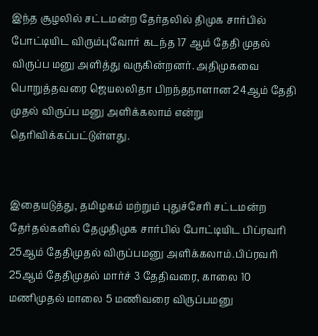இந்த சூழலில் சட்டமன்ற தேர்தலில் திமுக சார்பில் போட்டியிட விரும்புவோர் கடந்த 17 ஆம் தேதி முதல் விருப்ப மனு அளித்து வருகின்றனர். அதிமுகவை பொறுத்தவரை ஜெயலலிதா பிறந்தநாளான 24ஆம் தேதி முதல் விருப்ப மனு அளிக்கலாம் என்று தெரிவிக்கப்பட்டுள்ளது.


இதையடுத்து, தமிழகம் மற்றும் புதுச்சேரி சட்டமன்ற தேர்தல்களில் தேமுதிமுக சார்பில் போட்டியிட பிப்ரவரி 25ஆம் தேதிமுதல் விருப்பமனு அளிக்கலாம்.பிப்ரவரி 25ஆம் தேதிமுதல் மார்ச் 3 தேதிவரை, காலை 10 மணிமுதல் மாலை 5 மணிவரை விருப்பமனு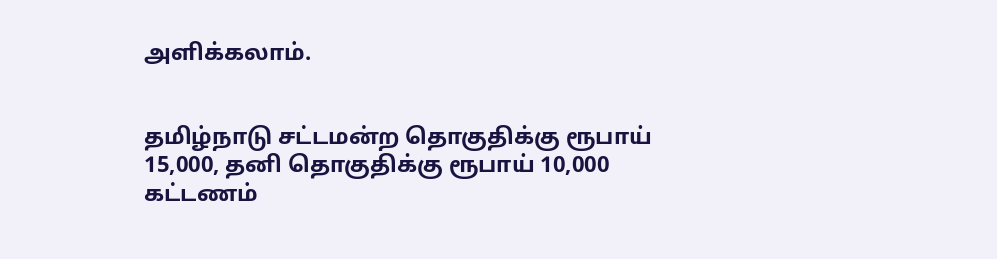அளிக்கலாம்.


தமிழ்நாடு சட்டமன்ற தொகுதிக்கு ரூபாய் 15,000, தனி தொகுதிக்கு ரூபாய் 10,000 கட்டணம்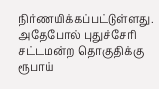நிர்ணயிக்கப்பட்டுள்ளது. அதேபோல் புதுச்சேரி சட்டமன்ற தொகுதிக்கு ரூபாய்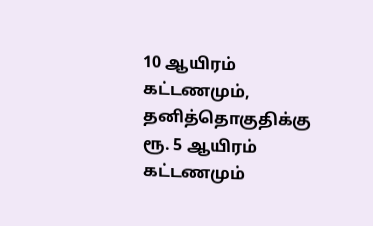10 ஆயிரம் கட்டணமும், தனித்தொகுதிக்கு ரூ. 5 ஆயிரம் கட்டணமும்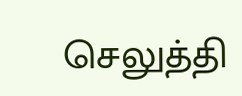செலுத்தி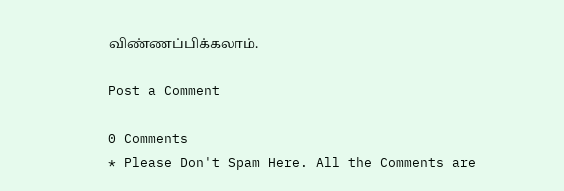விண்ணப்பிக்கலாம்.

Post a Comment

0 Comments
* Please Don't Spam Here. All the Comments are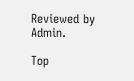Reviewed by Admin.

Top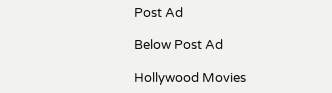Post Ad

Below Post Ad

Hollywood Movies